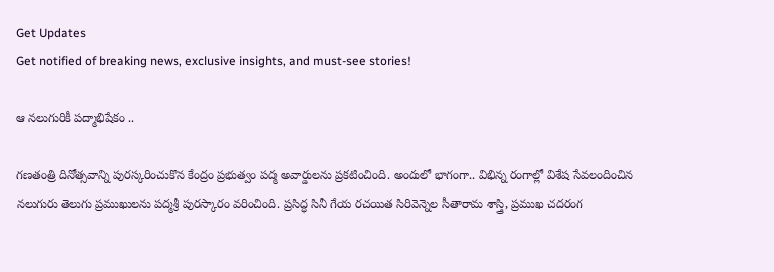Get Updates
Get notified of breaking news, exclusive insights, and must-see stories!

ఆ న‌లుగురికీ ప‌ద్మాభిషేకం ..

గ‌ణ‌తంత్రి దినోత్స‌వాన్ని పుర‌స్క‌రించుకొన కేంద్రం ప్ర‌భుత్వం ప‌ద్మ అవార్డుల‌ను ప్ర‌క‌టించింది. అందులో భాగంగా.. విభిన్న రంగాల్లో విశేష సేవలందించిన నలుగురు తెలుగు ప్రముఖులను పద్మశ్రీ పురస్కారం వరించింది. ప్రసిద్ధ సినీ గేయ రచయిత సిరివెన్నెల సీతారామ శాస్త్రి, ప్రముఖ చదరంగ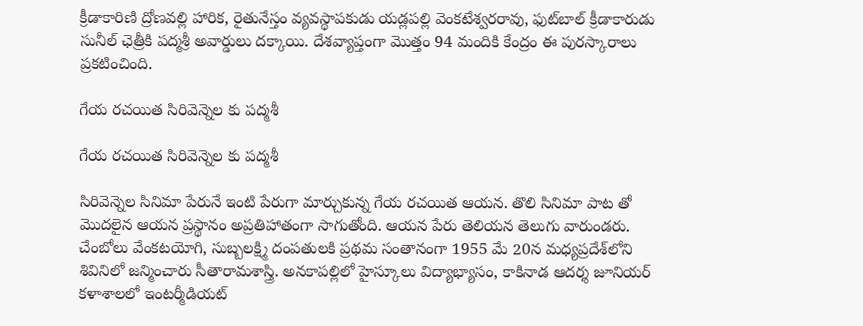క్రీడాకారిణి ద్రోణవల్లి హారిక, రైతునేస్తం వ్యవస్థాపకుడు యడ్లపల్లి వెంకటేశ్వరరావు, ఫుట్‌బాల్‌ క్రీడాకారుడు సునీల్‌ ఛెత్రీకి పద్మశ్రీ అవార్డులు దక్కాయి. దేశవ్యాప్తంగా మొత్తం 94 మందికి కేంద్రం ఈ పురస్కారాలు ప్రకటించింది.

గేయ ర‌చయిత సిరివెన్నెల కు ప‌ద్మ‌శీ

గేయ ర‌చయిత సిరివెన్నెల కు ప‌ద్మ‌శీ

సిరివెన్నెల సినిమా పేరునే ఇంటి పేరుగా మార్చుకున్న గేయ ర‌చ‌యిత ఆయ‌న‌. తొలి సినిమా పాట తో మొద‌లైన ఆయ‌న ప్ర‌స్థానం అప్ర‌తిహాతంగా సాగుతోంది. ఆయ‌న పేరు తెలియ‌న తెలుగు వారుండ‌రు. చేంబోలు వేంకటయోగి, సుబ్బలక్ష్మి దంపతులకి ప్రథమ సంతానంగా 1955 మే 20న మధ్యప్రదేశ్‌లోని శివినిలో జన్మించారు సీతారామశాస్త్రి. అనకాపల్లిలో హైస్కూలు విద్యాభ్యాసం, కాకినాడ ఆదర్శ జూనియర్‌ కళాశాలలో ఇంటర్మీడియట్‌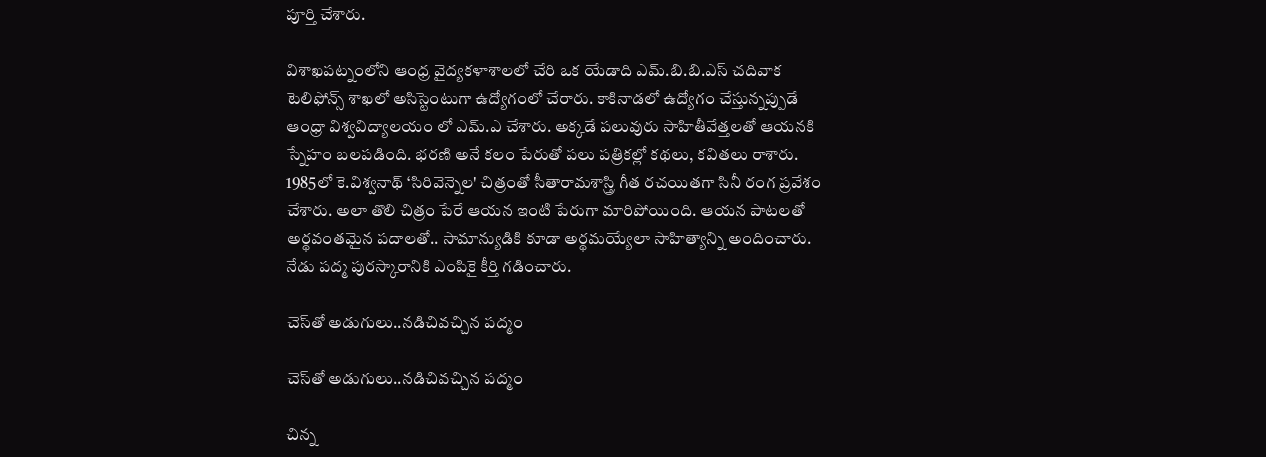పూర్తి చేశారు.

విశాఖపట్నంలోని ఆంధ్ర వైద్యకళాశాలలో చేరి ఒక యేడాది ఎమ్‌.బి.బి.ఎస్‌ చదివాక టెలిఫోన్స్‌ శాఖలో అసిస్టెంటుగా ఉద్యోగంలో చేరారు. కాకినాడలో ఉద్యోగం చేస్తున్నప్పుడే ఆంధ్రా విశ్వవిద్యాలయం లో ఎమ్‌.ఎ చేశారు. అక్కడే పలువురు సాహితీవేత్తలతో ఆయనకి స్నేహం బలపడింది. భరణి అనే కలం పేరుతో పలు పత్రికల్లో కథలు, కవితలు రాశారు. 1985లో కె.విశ్వనాథ్‌ ‘సిరివెన్నెల' చిత్రంతో సీతారామశాస్త్రి గీత రచయితగా సినీ రంగ ప్రవేశం చేశారు. అలా తొలి చిత్రం పేరే ఆయన ఇంటి పేరుగా మారిపోయింది. ఆయన పాటలతో అర్థవంతమైన పదాలతో.. సామాన్యుడికి కూడా అర్థమయ్యేలా సాహిత్యాన్ని అందించారు. నేడు ప‌ద్మ పుర‌స్కారానికి ఎంపికై కీర్తి గ‌డించారు.

చెస్‌తో అడుగులు..న‌డిచివ‌చ్చిన ప‌ద్మం

చెస్‌తో అడుగులు..న‌డిచివ‌చ్చిన ప‌ద్మం

చిన్న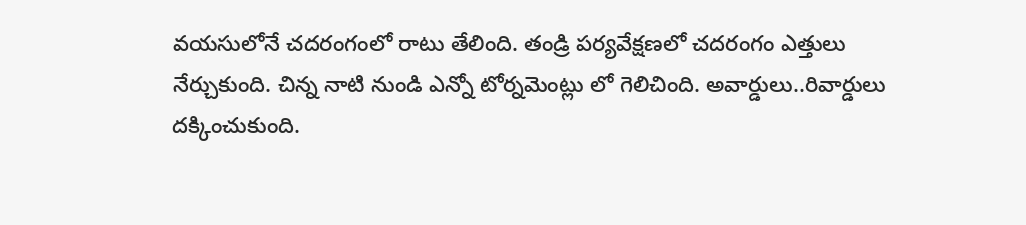వ‌య‌సులోనే చ‌ద‌రంగంలో రాటు తేలింది. తండ్రి ప‌ర్య‌వేక్ష‌ణ‌లో చ‌ద‌రంగం ఎత్తులు నేర్చుకుంది. చిన్న నాటి నుండి ఎన్నో టోర్న‌మెంట్లు లో గెలిచింది. అవార్డులు..రివార్డులు ద‌క్కించుకుంది.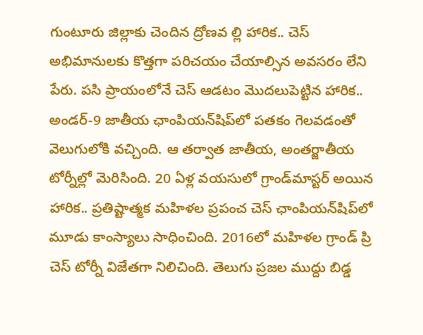గుంటూరు జిల్లాకు చెందిన ద్రోణవ ల్లి హారిక.. చెస్‌ అభిమానులకు కొత్తగా పరిచయం చేయాల్సిన అవసరం లేని పేరు. పసి ప్రాయంలోనే చెస్‌ ఆడటం మొదలుపెట్టిన హారిక.. అండర్‌-9 జాతీయ ఛాంపియన్‌షిప్‌లో పతకం గెలవడంతో వెలుగులోకి వచ్చింది. ఆ తర్వాత జాతీయ, అంతర్జాతీయ టోర్నీల్లో మెరిసింది. 20 ఏళ్ల వయసులో గ్రాండ్‌మాస్టర్‌ అయిన హారిక.. ప్రతిష్టాత్మక మహిళల ప్రపంచ చెస్‌ ఛాంపియన్‌షిప్‌లో మూడు కాంస్యాలు సాధించింది. 2016లో మహిళల గ్రాండ్‌ ప్రి చెస్‌ టోర్నీ విజేతగా నిలిచింది. తెలుగు ప్ర‌జ‌ల ముద్దు బిడ్డ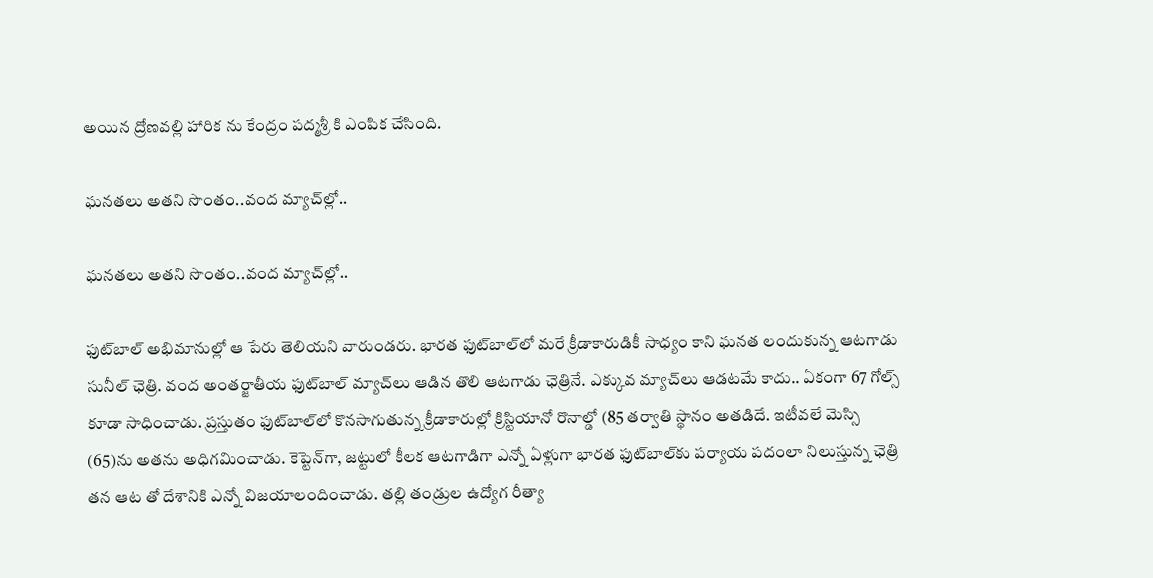అయిన ద్రోణ‌వ‌ల్లి హారిక ను కేంద్రం ప‌ద్మ‌శ్రీ కి ఎంపిక చేసింది.

ఘ‌న‌త‌లు అత‌ని సొంతం..వంద మ్యాచ్‌ల్లో..

ఘ‌న‌త‌లు అత‌ని సొంతం..వంద మ్యాచ్‌ల్లో..

ఫుట్‌బాల్ అభిమానుల్లో ఆ పేరు తెలియ‌ని వారుండ‌రు. భారత ఫుట్‌బాల్‌లో మరే క్రీడాకారుడికీ సాధ్యం కాని ఘనత లందుకున్న ఆటగాడు సునీల్‌ ఛెత్రి. వంద అంతర్జాతీయ ఫుట్‌బాల్‌ మ్యాచ్‌లు ఆడిన తొలి ఆటగాడు ఛెత్రినే. ఎక్కువ మ్యాచ్‌లు ఆడటమే కాదు.. ఏకంగా 67 గోల్స్‌ కూడా సాధించాడు. ప్రస్తుతం ఫుట్‌బాల్‌లో కొనసాగుతున్న క్రీడాకారుల్లో క్రిస్టియానో రొనాల్డో (85 తర్వాతి స్థానం అతడిదే. ఇటీవలే మెస్సి (65)ను అతను అధిగమించాడు. కెప్టెన్‌గా, జట్టులో కీలక ఆటగాడిగా ఎన్నో ఏళ్లుగా భారత ఫుట్‌బాల్‌కు పర్యాయ పదంలా నిలుస్తున్న ఛెత్రి త‌న ఆట తో దేశానికి ఎన్నో విజయాలందించాడు. త‌ల్లి తండ్రుల ఉద్యోగ రీత్యా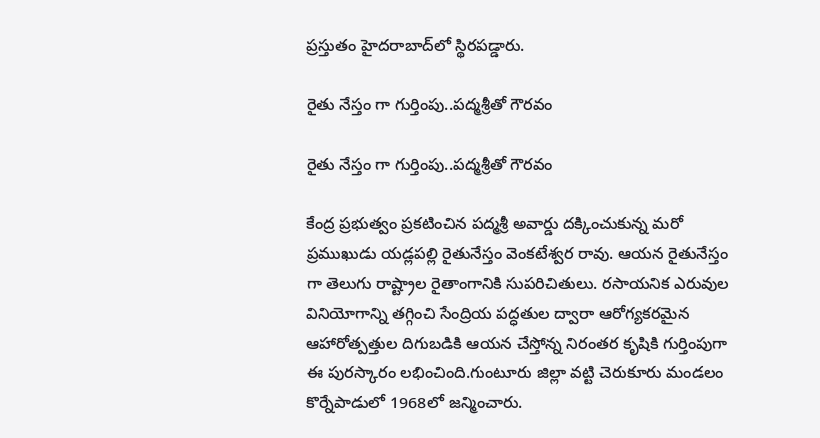ప్ర‌స్తుతం హైద‌రాబాద్‌లో స్థిర‌ప‌డ్డారు.

రైతు నేస్తం గా గుర్తింపు..ప‌ద్మ‌శ్రీతో గౌర‌వం

రైతు నేస్తం గా గుర్తింపు..ప‌ద్మ‌శ్రీతో గౌర‌వం

కేంద్ర ప్ర‌భుత్వం ప్ర‌క‌టించిన ప‌ద్మశ్రీ అవార్డు ద‌క్కించుకున్న మ‌రో ప్ర‌ముఖుడు యడ్లపల్లి రైతునేస్తం వెంకటేశ్వర రావు. ఆయ‌న రైతునేస్తం గా తెలుగు రాష్ట్రాల రైతాంగానికి సుపరిచితులు. రసాయనిక ఎరువుల వినియోగాన్ని తగ్గించి సేంద్రియ పద్ధతుల ద్వారా ఆరోగ్యకరమైన ఆహారోత్పత్తుల దిగుబడికి ఆయన చేస్తోన్న నిరంతర కృషికి గుర్తింపుగా ఈ పురస్కారం లభించింది.గుంటూరు జిల్లా వట్టి చెరుకూరు మండలం కొర్నేపాడులో 1968లో జన్మించారు.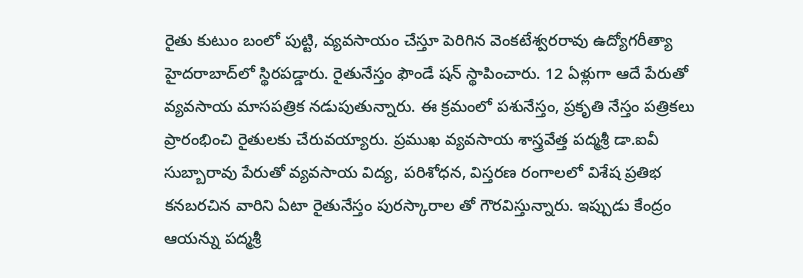రైతు కుటుం బంలో పుట్టి, వ్యవసాయం చేస్తూ పెరిగిన వెంకటేశ్వరరావు ఉద్యోగరీత్యా హైదరాబాద్‌లో స్థిరపడ్డారు. రైతునేస్తం ఫౌండే షన్‌ స్థాపించారు. 12 ఏళ్లుగా ఆదే పేరుతో వ్యవసాయ మాసపత్రిక నడుపుతున్నారు. ఈ క్రమంలో పశునేస్తం, ప్రకృతి నేస్తం పత్రికలు ప్రారంభించి రైతులకు చేరువయ్యారు. ప్రముఖ వ్యవసాయ శాస్త్రవేత్త పద్మశ్రీ డా.ఐవీ సుబ్బారావు పేరుతో వ్యవసాయ విద్య, పరిశోధన, విస్తరణ రంగాలలో విశేష ప్రతిభ కనబరచిన వారిని ఏటా రైతునేస్తం పురస్కారాల తో గౌరవిస్తున్నారు. ఇప్పుడు కేంద్రం ఆయ‌న్ను ప‌ద్మ‌శ్రీ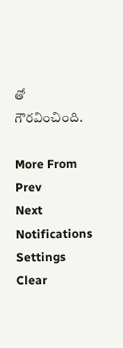తో గౌర‌వించింది.

More From
Prev
Next
Notifications
Settings
Clear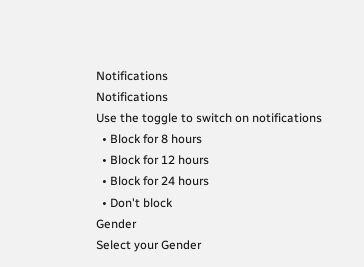Notifications
Notifications
Use the toggle to switch on notifications
  • Block for 8 hours
  • Block for 12 hours
  • Block for 24 hours
  • Don't block
Gender
Select your Gender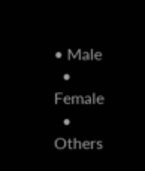• Male
  • Female
  • Others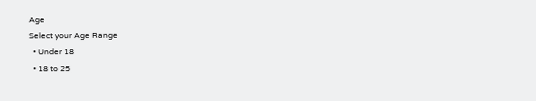Age
Select your Age Range
  • Under 18
  • 18 to 25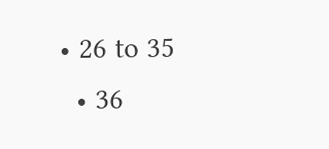• 26 to 35
  • 36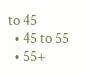to 45
  • 45 to 55
  • 55+